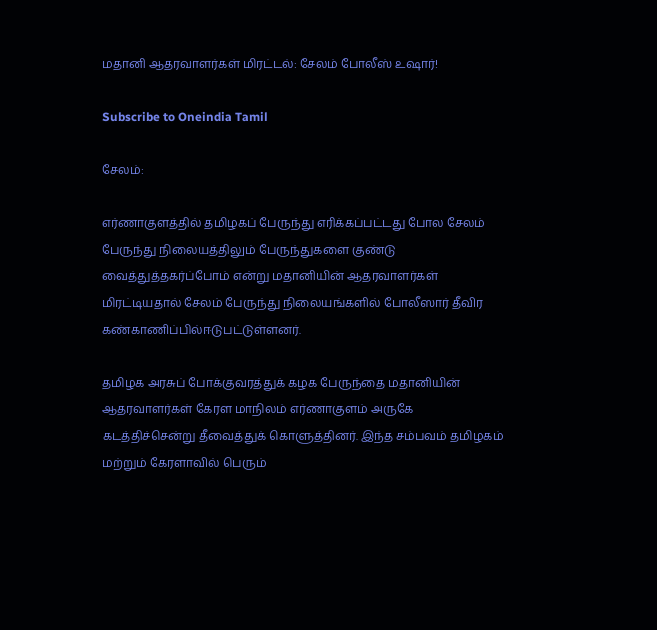மதானி ஆதரவாளர்கள் மிரட்டல்: சேலம் போலீஸ் உஷார்!

Subscribe to Oneindia Tamil

சேலம்:

எர்ணாகுளத்தில் தமிழகப் பேருந்து எரிக்கப்பட்டது போல சேலம் பேருந்து நிலையத்திலும் பேருந்துகளை குண்டு வைத்துத்தகர்ப்போம் என்று மதானியின் ஆதரவாளர்கள் மிரட்டியதால் சேலம் பேருந்து நிலையங்களில் போலீஸார் தீவிர கண்காணிப்பில்ஈடுபட்டுள்ளனர்.

தமிழக அரசுப் போக்குவரத்துக் கழக பேருந்தை மதானியின் ஆதரவாளர்கள் கேரள மாநிலம் எர்ணாகுளம் அருகே கடத்திச்சென்று தீவைத்துக் கொளுத்தினர். இந்த சம்பவம் தமிழகம் மற்றும் கேரளாவில் பெரும்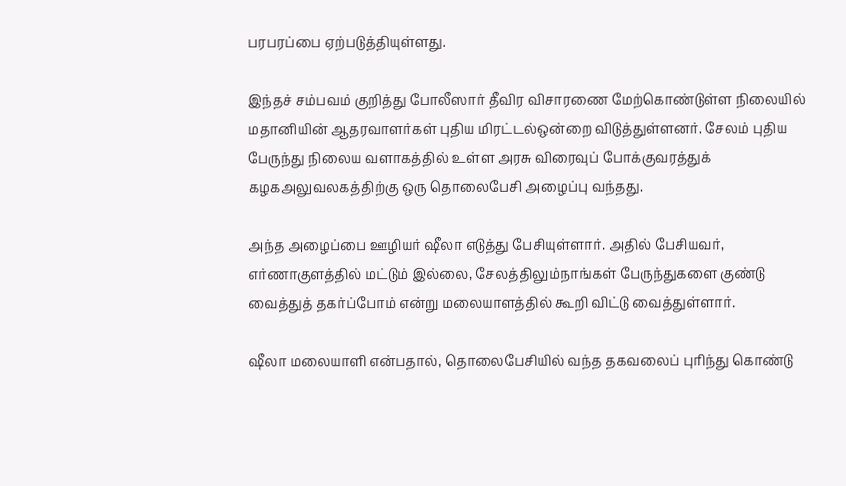பரபரப்பை ஏற்படுத்தியுள்ளது.

இந்தச் சம்பவம் குறித்து போலீஸார் தீவிர விசாரணை மேற்கொண்டுள்ள நிலையில் மதானியின் ஆதரவாளர்கள் புதிய மிரட்டல்ஒன்றை விடுத்துள்ளனர். சேலம் புதிய பேருந்து நிலைய வளாகத்தில் உள்ள அரசு விரைவுப் போக்குவரத்துக் கழகஅலுவலகத்திற்கு ஒரு தொலைபேசி அழைப்பு வந்தது.

அந்த அழைப்பை ஊழியர் ஷீலா எடுத்து பேசியுள்ளார். அதில் பேசியவர், எர்ணாகுளத்தில் மட்டும் இல்லை, சேலத்திலும்நாங்கள் பேருந்துகளை குண்டு வைத்துத் தகர்ப்போம் என்று மலையாளத்தில் கூறி விட்டு வைத்துள்ளார்.

ஷீலா மலையாளி என்பதால், தொலைபேசியில் வந்த தகவலைப் புரிந்து கொண்டு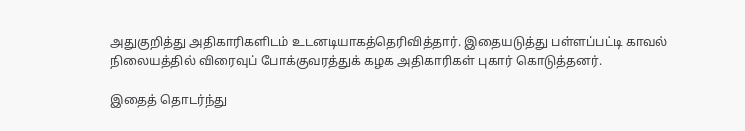அதுகுறித்து அதிகாரிகளிடம் உடனடியாகத்தெரிவித்தார். இதையடுத்து பள்ளப்பட்டி காவல் நிலையத்தில் விரைவுப் போக்குவரத்துக் கழக அதிகாரிகள் புகார் கொடுத்தனர்.

இதைத் தொடர்ந்து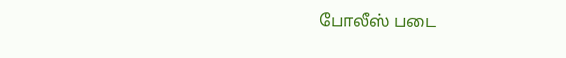போலீஸ் படை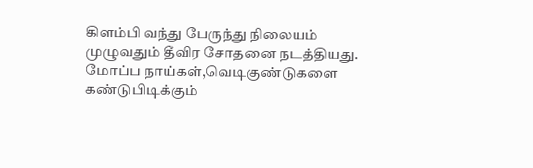கிளம்பி வந்து பேருந்து நிலையம் முழுவதும் தீவிர சோதனை நடத்தியது. மோப்ப நாய்கள்,வெடிகுண்டுகளை கண்டுபிடிக்கும்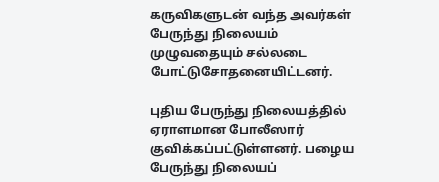கருவிகளுடன் வந்த அவர்கள் பேருந்து நிலையம் முழுவதையும் சல்லடை போட்டுசோதனையிட்டனர்.

புதிய பேருந்து நிலையத்தில் ஏராளமான போலீஸார் குவிக்கப்பட்டுள்ளனர். பழைய பேருந்து நிலையப்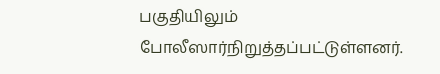பகுதியிலும் போலீஸார்நிறுத்தப்பட்டுள்ளனர்.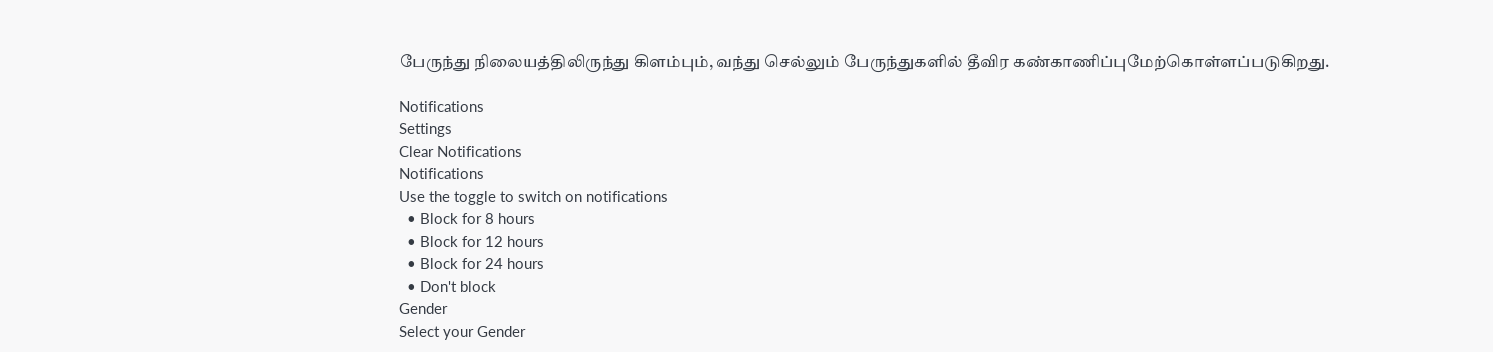பேருந்து நிலையத்திலிருந்து கிளம்பும், வந்து செல்லும் பேருந்துகளில் தீவிர கண்காணிப்புமேற்கொள்ளப்படுகிறது.

Notifications
Settings
Clear Notifications
Notifications
Use the toggle to switch on notifications
  • Block for 8 hours
  • Block for 12 hours
  • Block for 24 hours
  • Don't block
Gender
Select your Gender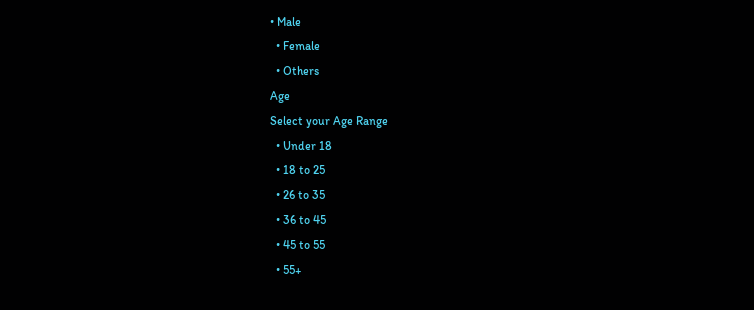• Male
  • Female
  • Others
Age
Select your Age Range
  • Under 18
  • 18 to 25
  • 26 to 35
  • 36 to 45
  • 45 to 55
  • 55+